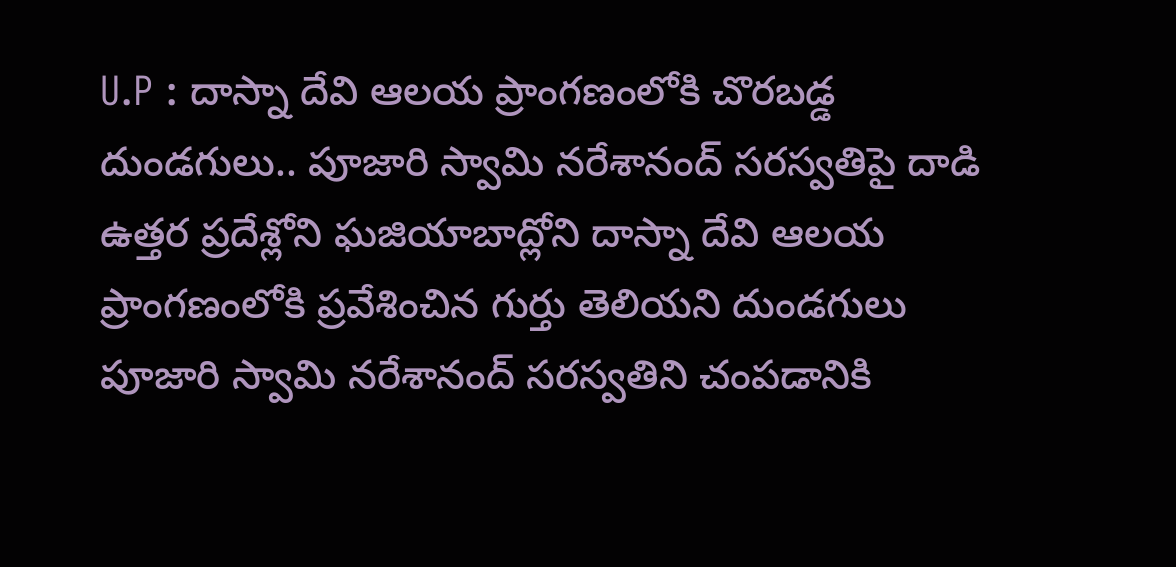U.P : దాస్నా దేవి ఆలయ ప్రాంగణంలోకి చొరబడ్డ దుండగులు.. పూజారి స్వామి నరేశానంద్ సరస్వతిపై దాడి
ఉత్తర ప్రదేశ్లోని ఘజియాబాద్లోని దాస్నా దేవి ఆలయ ప్రాంగణంలోకి ప్రవేశించిన గుర్తు తెలియని దుండగులు పూజారి స్వామి నరేశానంద్ సరస్వతిని చంపడానికి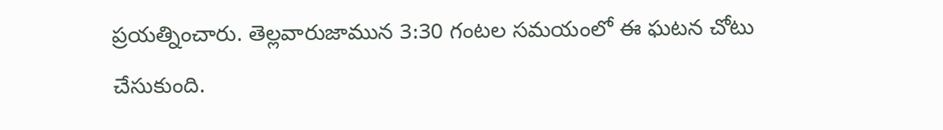ప్రయత్నించారు. తెల్లవారుజామున 3:30 గంటల సమయంలో ఈ ఘటన చోటు చేసుకుంది.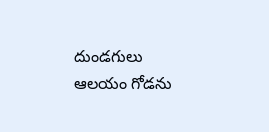దుండగులు ఆలయం గోడను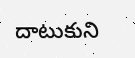దాటుకుని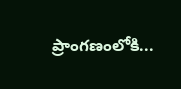ప్రాంగణంలోకి...